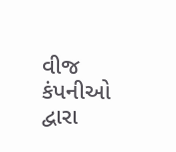વીજ કંપનીઓ દ્વારા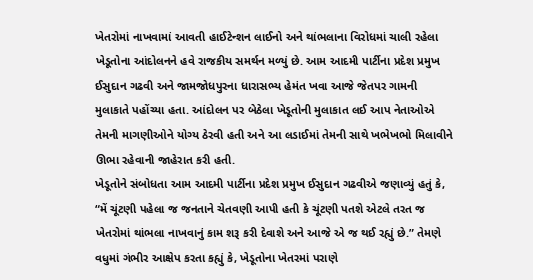ખેતરોમાં નાખવામાં આવતી હાઈટેન્શન લાઈનો અને થાંભલાના વિરોધમાં ચાલી રહેલા ખેડૂતોના આંદોલનને હવે રાજકીય સમર્થન મળ્યું છે. આમ આદમી પાર્ટીના પ્રદેશ પ્રમુખ ઈસુદાન ગઢવી અને જામજોધપુરના ધારાસભ્ય હેમંત ખવા આજે જેતપર ગામની મુલાકાતે પહોંચ્યા હતા. આંદોલન પર બેઠેલા ખેડૂતોની મુલાકાત લઈ આપ નેતાઓએ તેમની માગણીઓને યોગ્ય ઠેરવી હતી અને આ લડાઈમાં તેમની સાથે ખભેખભો મિલાવીને ઊભા રહેવાની જાહેરાત કરી હતી.
ખેડૂતોને સંબોધતા આમ આદમી પાર્ટીના પ્રદેશ પ્રમુખ ઈસુદાન ગઢવીએ જણાવ્યું હતું કે, “મેં ચૂંટણી પહેલા જ જનતાને ચેતવણી આપી હતી કે ચૂંટણી પતશે એટલે તરત જ ખેતરોમાં થાંભલા નાખવાનું કામ શરૂ કરી દેવાશે અને આજે એ જ થઈ રહ્યું છે.” તેમણે વધુમાં ગંભીર આક્ષેપ કરતા કહ્યું કે, ખેડૂતોના ખેતરમાં પરાણે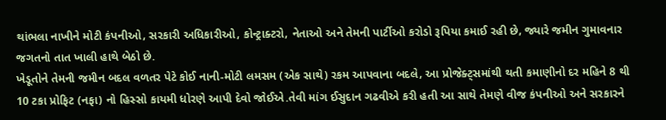થાંભલા નાખીને મોટી કંપનીઓ, સરકારી અધિકારીઓ, કોન્ટ્રાક્ટરો, નેતાઓ અને તેમની પાર્ટીઓ કરોડો રૂપિયા કમાઈ રહી છે, જ્યારે જમીન ગુમાવનાર જગતનો તાત ખાલી હાથે બેઠો છે.
ખેડૂતોને તેમની જમીન બદલ વળતર પેટે કોઈ નાની-મોટી લમસમ (એક સાથે) રકમ આપવાના બદલે, આ પ્રોજેક્ટ્સમાંથી થતી કમાણીનો દર મહિને 8 થી 10 ટકા પ્રોફિટ (નફા) નો હિસ્સો કાયમી ધોરણે આપી દેવો જોઈએ.તેવી માંગ ઈસુદાન ગઢવીએ કરી હતી આ સાથે તેમણે વીજ કંપનીઓ અને સરકારને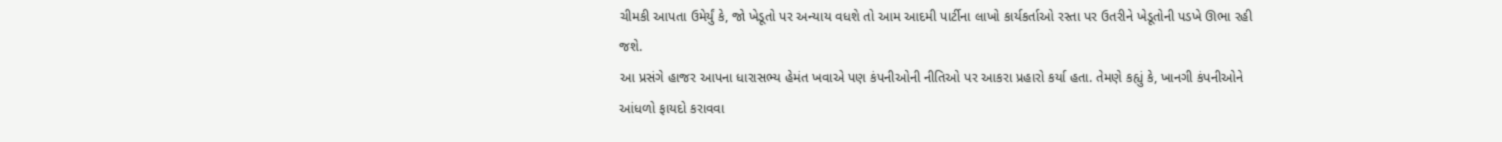ચીમકી આપતા ઉમેર્યું કે, જો ખેડૂતો પર અન્યાય વધશે તો આમ આદમી પાર્ટીના લાખો કાર્યકર્તાઓ રસ્તા પર ઉતરીને ખેડૂતોની પડખે ઊભા રહી જશે.
આ પ્રસંગે હાજર આપના ધારાસભ્ય હેમંત ખવાએ પણ કંપનીઓની નીતિઓ પર આકરા પ્રહારો કર્યા હતા. તેમણે કહ્યું કે, ખાનગી કંપનીઓને આંધળો ફાયદો કરાવવા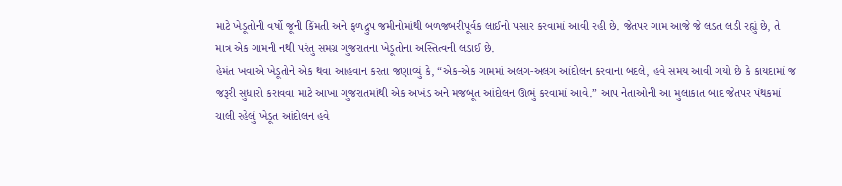માટે ખેડૂતોની વર્ષો જૂની કિંમતી અને ફળદ્રુપ જમીનોમાંથી બળજબરીપૂર્વક લાઈનો પસાર કરવામાં આવી રહી છે. જેતપર ગામ આજે જે લડત લડી રહ્યું છે, તે માત્ર એક ગામની નથી પરંતુ સમગ્ર ગુજરાતના ખેડૂતોના અસ્તિત્વની લડાઈ છે.
હેમંત ખવાએ ખેડૂતોને એક થવા આહવાન કરતા જણાવ્યું કે, “એક-એક ગામમાં અલગ-અલગ આંદોલન કરવાના બદલે, હવે સમય આવી ગયો છે કે કાયદામાં જ જરૂરી સુધારો કરાવવા માટે આખા ગુજરાતમાંથી એક અખંડ અને મજબૂત આંદોલન ઊભું કરવામાં આવે.” આપ નેતાઓની આ મુલાકાત બાદ જેતપર પંથકમાં ચાલી રહેલું ખેડૂત આંદોલન હવે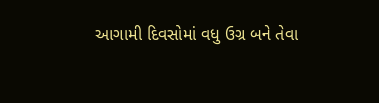આગામી દિવસોમાં વધુ ઉગ્ર બને તેવા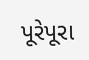પૂરેપૂરા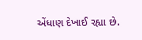એંધાણ દેખાઈ રહ્યા છે.